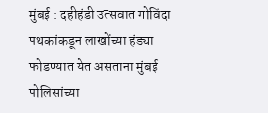मुंबई : दहीहंडी उत्सवात गोविंदा पथकांकडून लाखोंच्या हंड्या फोडण्यात येत असताना मुंबई पोलिसांच्या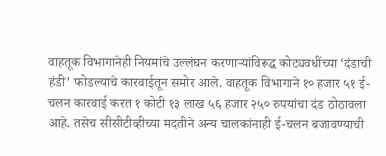वाहतूक विभागानेही नियमांचे उल्लंघन करणाऱ्यांविरूद्ध कोट्यवधींच्या ‘दंडाची हंडी’ फोडल्याचे कारवाईतून समोर आले. वाहतूक विभागाने १० हजार ५१ ई-चलन कारवाई करत १ कोटी १३ लाख ५६ हजार २५० रुपयांचा दंड ठोठावला आहे. तसेच सीसीटीव्हीच्या मदतीने अन्य चालकांनाही ई-चलन बजावण्याची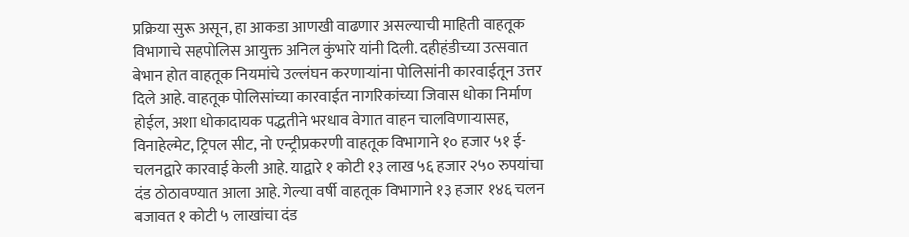प्रक्रिया सुरू असून, हा आकडा आणखी वाढणार असल्याची माहिती वाहतूक विभागाचे सहपोलिस आयुक्त अनिल कुंभारे यांनी दिली. दहीहंडीच्या उत्सवात बेभान होत वाहतूक नियमांचे उल्लंघन करणाऱ्यांना पोलिसांनी कारवाईतून उत्तर दिले आहे. वाहतूक पोलिसांच्या कारवाईत नागरिकांच्या जिवास धोका निर्माण होईल, अशा धोकादायक पद्धतीने भरधाव वेगात वाहन चालविणाऱ्यासह, विनाहेल्मेट, ट्रिपल सीट, नो एन्ट्रीप्रकरणी वाहतूक विभागाने १० हजार ५१ ई-चलनद्वारे कारवाई केली आहे. याद्वारे १ कोटी १३ लाख ५६ हजार २५० रुपयांचा दंड ठोठावण्यात आला आहे. गेल्या वर्षी वाहतूक विभागाने १३ हजार १४६ चलन बजावत १ कोटी ५ लाखांचा दंड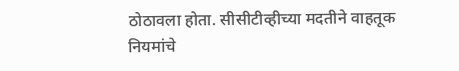ठोठावला होता. सीसीटीव्हीच्या मदतीने वाहतूक नियमांचे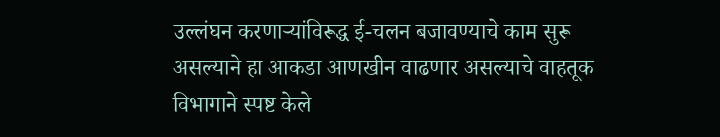उल्लंघन करणाऱ्यांविरूद्ध ई-चलन बजावण्याचे काम सुरू असल्याने हा आकडा आणखीन वाढणार असल्याचे वाहतूक विभागाने स्पष्ट केले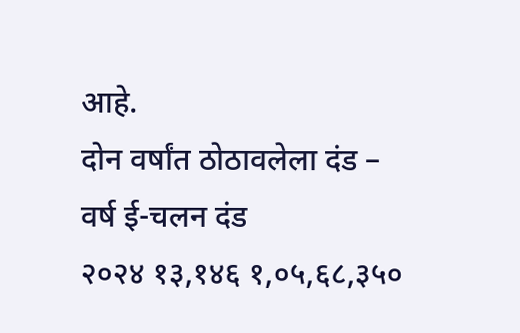आहे.
दोन वर्षांत ठोठावलेला दंड –
वर्ष ई-चलन दंड
२०२४ १३,१४६ १,०५,६८,३५०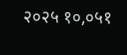२०२५ १०,०५१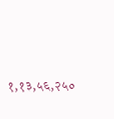१,१३,५६,२५०